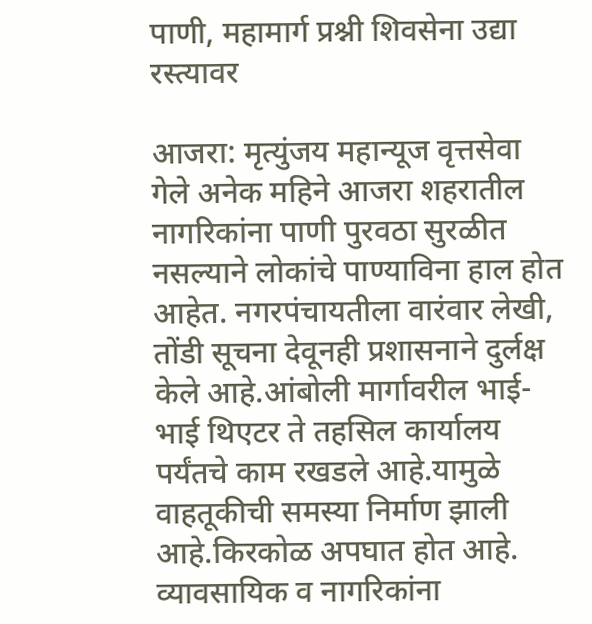पाणी, महामार्ग प्रश्नी शिवसेना उद्या रस्त्यावर

आजरा: मृत्युंजय महान्यूज वृत्तसेवा
गेले अनेक महिने आजरा शहरातील नागरिकांना पाणी पुरवठा सुरळीत नसल्याने लोकांचे पाण्याविना हाल होत आहेत. नगरपंचायतीला वारंवार लेखी, तोंडी सूचना देवूनही प्रशासनाने दुर्लक्ष केले आहे.आंबोली मार्गावरील भाई- भाई थिएटर ते तहसिल कार्यालय पर्यंतचे काम रखडले आहे.यामुळे वाहतूकीची समस्या निर्माण झाली आहे.किरकोळ अपघात होत आहे. व्यावसायिक व नागरिकांना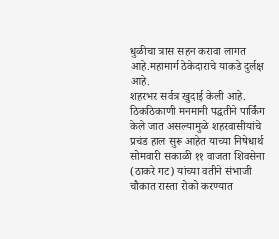धुळीचा त्रास सहन करावा लागत आहे.महामार्ग ठेकेदाराचे याकडे दुर्लक्ष आहे.
शहरभर सर्वत्र खुदाई केली आहे. ठिकठिकाणी मनमानी पद्धतीने पार्किंग केले जात असल्यामुळे शहरवासीयांचे प्रचंड हाल सुरू आहेत याच्या निषेधार्थ सोमवारी सकाळी ११ वाजता शिवसेना (ठाकरे गट) यांच्या वतीने संभाजी चौकात रास्ता रोको करण्यात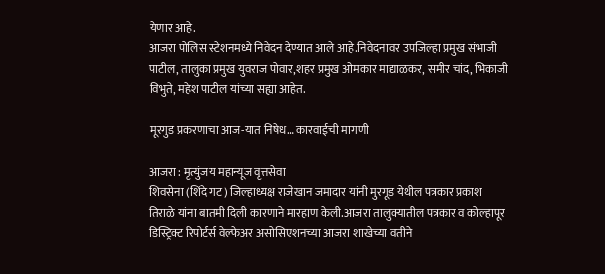येणार आहे.
आजरा पोलिस स्टेशनमध्ये निवेदन देण्यात आले आहे.निवेदनावर उपजिल्हा प्रमुख संभाजी पाटील, तालुका प्रमुख युवराज पोवार,शहर प्रमुख ओमकार माद्याळकर, समीर चांद, भिकाजी विभुते, महेश पाटील यांच्या सह्या आहेत.

मूरगुड प्रकरणाचा आज-यात निषेध… कारवाईची मागणी

आजरा : मृत्युंजय महान्यूज वृत्तसेवा
शिवसेना (शिंदे गट) जिल्हाध्यक्ष राजेखान जमादार यांनी मुरगूड येथील पत्रकार प्रकाश तिराळे यांना बातमी दिली कारणाने मारहाण केली.आजरा तालुक्यातील पत्रकार व कोल्हापूर डिस्ट्रिक्ट रिपोर्टर्स वेल्फेअर असोसिएशनच्या आजरा शाखेच्या वतीने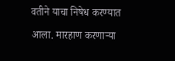वतीने याचा निषेध करण्यात आला. मारहाण करणाऱ्या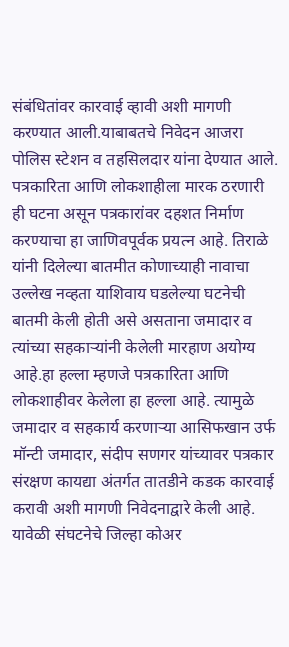संबंधितांवर कारवाई व्हावी अशी मागणी करण्यात आली.याबाबतचे निवेदन आजरा पोलिस स्टेशन व तहसिलदार यांना देण्यात आले.
पत्रकारिता आणि लोकशाहीला मारक ठरणारी ही घटना असून पत्रकारांवर दहशत निर्माण करण्याचा हा जाणिवपूर्वक प्रयत्न आहे. तिराळे यांनी दिलेल्या बातमीत कोणाच्याही नावाचा उल्लेख नव्हता याशिवाय घडलेल्या घटनेची बातमी केली होती असे असताना जमादार व त्यांच्या सहकाऱ्यांनी केलेली मारहाण अयोग्य आहे.हा हल्ला म्हणजे पत्रकारिता आणि लोकशाहीवर केलेला हा हल्ला आहे. त्यामुळे जमादार व सहकार्य करणाऱ्या आसिफखान उर्फ मॉन्टी जमादार, संदीप सणगर यांच्यावर पत्रकार संरक्षण कायद्या अंतर्गत तातडीने कडक कारवाई करावी अशी मागणी निवेदनाद्वारे केली आहे.
यावेळी संघटनेचे जिल्हा कोअर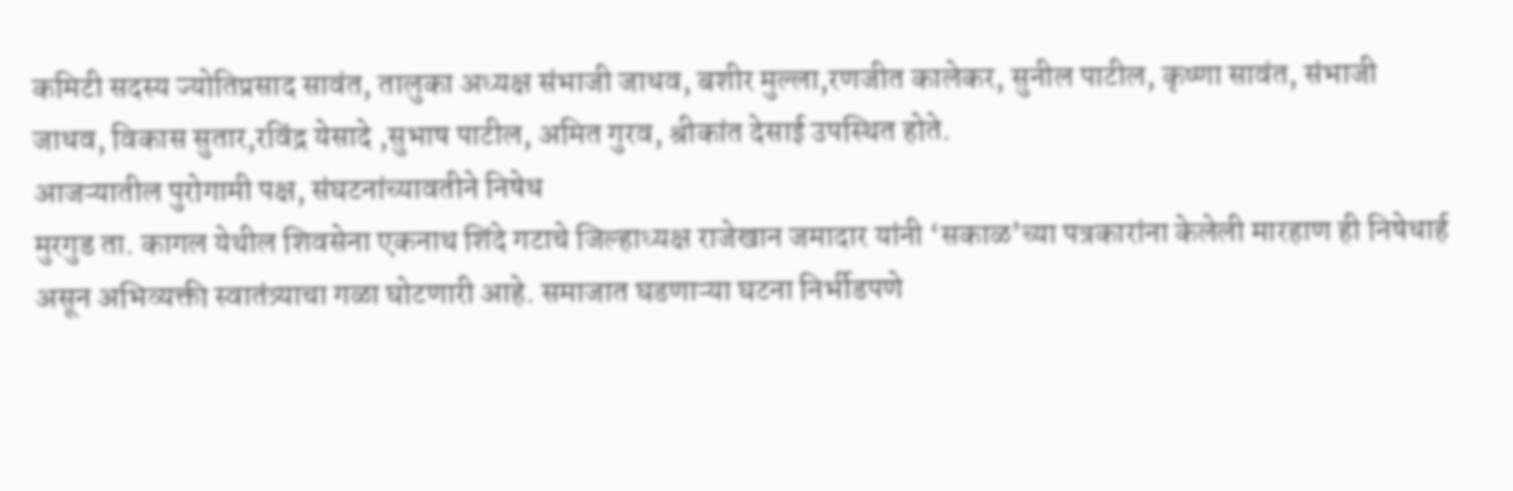कमिटी सदस्य ज्योतिप्रसाद सावंत, तालुका अध्यक्ष संभाजी जाधव, बशीर मुल्ला,रणजीत कालेकर, सुनील पाटील, कृष्णा सावंत, संभाजी जाधव, विकास सुतार,रविंद्र येसादे ,सुभाष पाटील, अमित गुरव, श्रीकांत देसाई उपस्थित होते.
आजऱ्यातील पुरोगामी पक्ष, संघटनांच्यावतीने निषेध
मुरगुड ता. कागल येथील शिवसेना एकनाथ शिंदे गटाचे जिल्हाध्यक्ष राजेखान जमादार यांनी ‘सकाळ’च्या पत्रकारांना केलेली मारहाण ही निषेधार्ह असून अभिव्यक्ती स्वातंत्र्याचा गळा घोटणारी आहे. समाजात घडणाऱ्या घटना निर्भीडपणे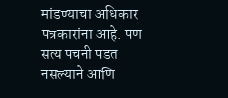मांडण्याचा अधिकार पत्रकारांना आहे. पण सत्य पचनी पडत नसल्याने आणि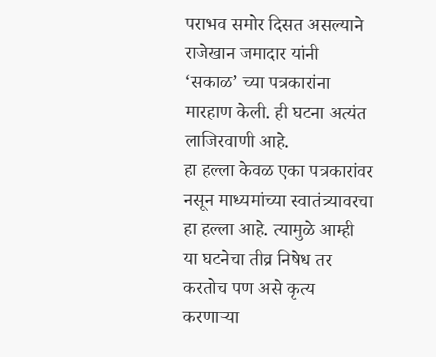पराभव समोर दिसत असल्याने राजेखान जमादार यांनी ‘सकाळ’ च्या पत्रकारांना मारहाण केली. ही घटना अत्यंत लाजिरवाणी आहे.
हा हल्ला केवळ एका पत्रकारांवर नसून माध्यमांच्या स्वातंत्र्यावरचा हा हल्ला आहे. त्यामुळे आम्ही या घटनेचा तीव्र निषेध तर करतोच पण असे कृत्य करणाऱ्या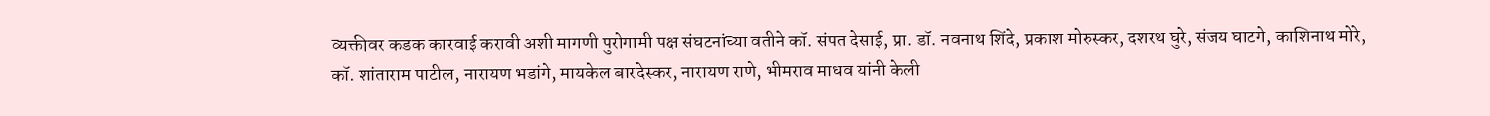व्यक्तीवर कडक कारवाई करावी अशी मागणी पुरोगामी पक्ष संघटनांच्या वतीने कॉ. संपत देसाई, प्रा. डॉ. नवनाथ शिंदे, प्रकाश मोरुस्कर, दशरथ घुरे, संजय घाटगे, काशिनाथ मोरे, कॉ. शांताराम पाटील, नारायण भडांगे, मायकेल बारदेस्कर, नारायण राणे, भीमराव माधव यांनी केली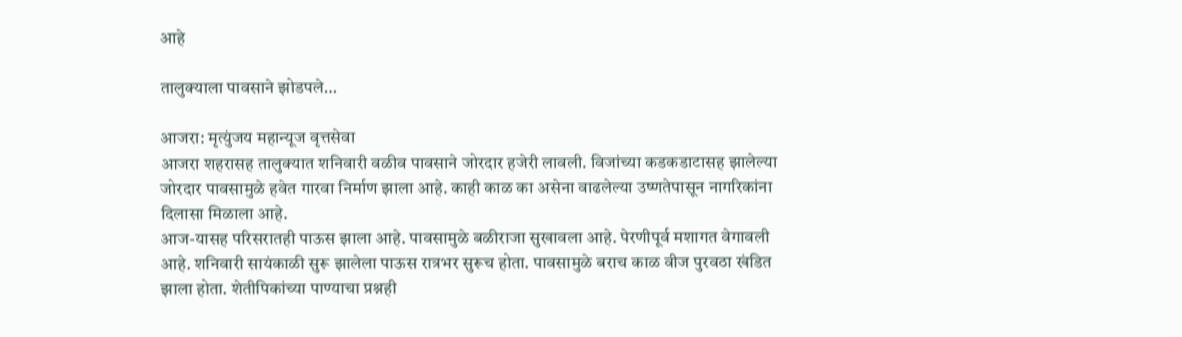आहे

तालुक्याला पावसाने झोडपले…

आजरा: मृत्युंजय महान्यूज वृत्तसेवा
आजरा शहरासह तालुक्यात शनिवारी वळीव पावसाने जोरदार हजेरी लावली. विजांच्या कडकडाटासह झालेल्या जोरदार पावसामुळे हवेत गारवा निर्माण झाला आहे. काही काळ का असेना वाढलेल्या उष्णतेपासून नागरिकांना दिलासा मिळाला आहे.
आज-यासह परिसरातही पाऊस झाला आहे. पावसामुळे बळीराजा सुखावला आहे. पेरणीपूर्व मशागत वेगावली आहे. शनिवारी सायंकाळी सुरू झालेला पाऊस रात्रभर सुरूच होता. पावसामुळे बराच काळ वीज पुरवठा खंडित झाला होता. शेतीपिकांच्या पाण्याचा प्रश्नही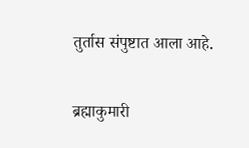तुर्तास संपुष्टात आला आहे.

ब्रह्माकुमारी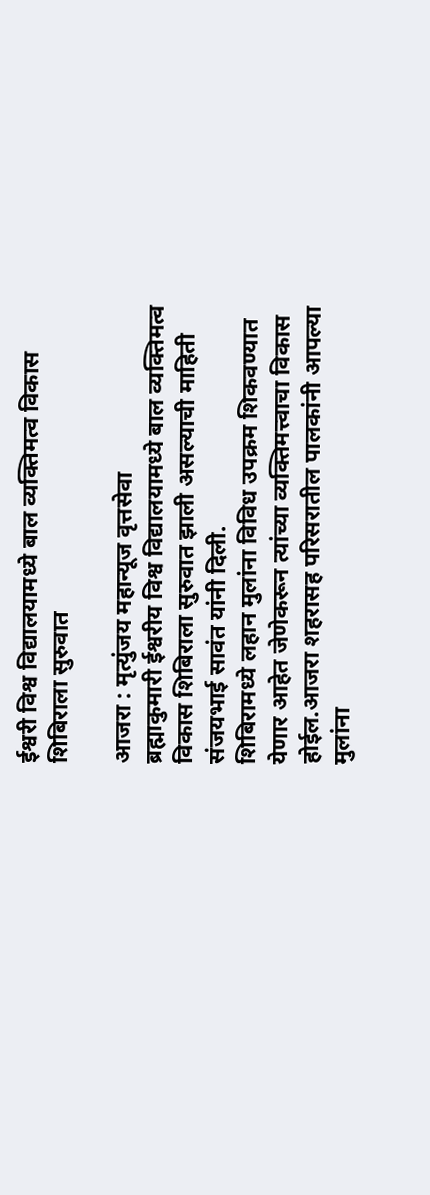ईश्वरी विश्व विद्यालयामध्ये बाल व्यक्तिमत्व विकास शिबिराला सुरुवात

आजरा : मृत्युंजय महान्यूज वृत्तसेवा
ब्रह्माकुमारी ईश्वरीय विश्व विद्यालयामध्ये बाल व्यक्तिमत्व विकास शिबिराला सुरुवात झाली असल्याची माहिती संजयभाई सावंत यांनी दिली.
शिबिरामध्ये लहान मुलांना विविध उपक्रम शिकवण्यात येणार आहेत जेणेकरून त्यांच्या व्यक्तिमत्त्वाचा विकास होईल.आजरा शहरासह परिसरातील पालकांनी आपल्या मुलांना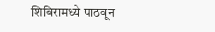शिबिरामध्ये पाठवून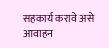सहकार्य करावे असे आवाहन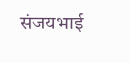संजयभाई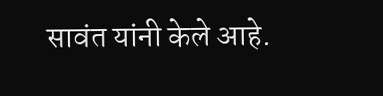सावंत यांनी केले आहे.